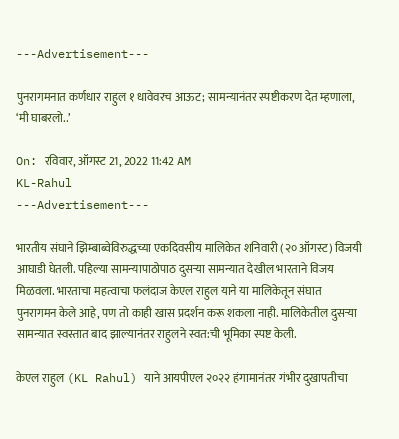---Advertisement---

पुनरागमनात कर्णधार राहुल १ धावेवरच आऊट; सामन्यानंतर स्पष्टीकरण देत म्हणाला, ‘मी घाबरलो..’

On: रविवार, ऑगस्ट 21, 2022 11:42 AM
KL-Rahul
---Advertisement---

भारतीय संघाने झिम्बाब्वेविरुद्धच्या एकदिवसीय मालिकेत शनिवारी (२० ऑगस्ट) विजयी आघाडी घेतली. पहिल्या सामन्यापाठोपाठ दुसऱ्या सामन्यात देखील भारताने विजय मिळवला. भारताचा महत्वाचा फलंदाज केएल राहुल याने या मालिकेतून संघात पुनरागमन केले आहे, पण तो काही खास प्रदर्शन करू शकला नाही. मालिकेतील दुसऱ्या सामन्यात स्वस्तात बाद झाल्यानंतर राहुलने स्वत:ची भूमिका स्पष्ट केली.

केएल राहुल (KL Rahul) याने आयपीएल २०२२ हंगामानंतर गंभीर दुखापतीचा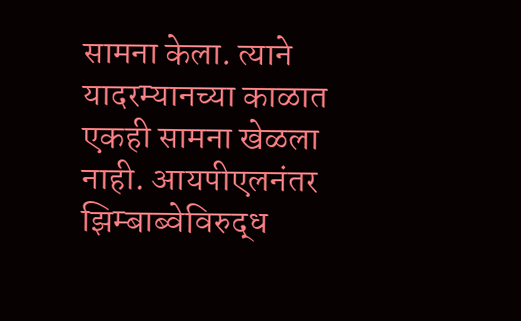सामना केला. त्याने यादरम्यानच्या काळात एकही सामना खेळला नाही. आयपीएलनंतर झिम्बाब्वेविरुद्ध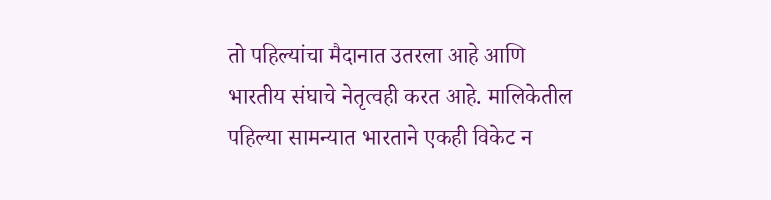तो पहिल्यांचा मैदानात उतरला आहे आणि भारतीय संघाचे नेतृत्वही करत आहे. मालिकेतील पहिल्या सामन्यात भारताने एकही विकेट न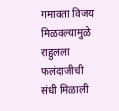गमावता विजय मिळवल्यामुळे राहुलला फलंदाजीची संधी मिळाली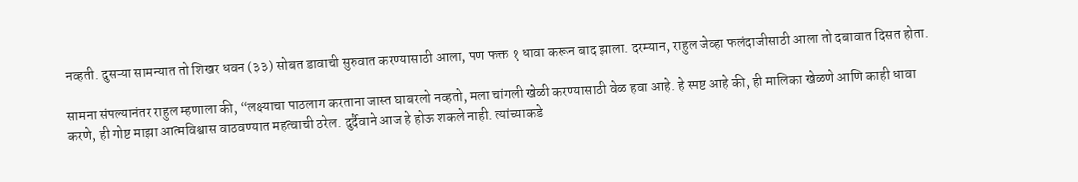नव्हती. दुसऱ्या सामन्यात तो शिखर धवन (३३) सोबत डावाची सुरुवात करण्यासाठी आला, पण फक्त १ धावा करून बाद झाला. दरम्यान, राहुल जेव्हा फलंदाजीसाठी आला तो दबावात दिसत होता.

सामना संपल्यानंतर राहुल म्हणाला की, “लक्ष्याचा पाठलाग करताना जास्त घाबरलो नव्हतो, मला चांगली खेळी करण्यासाठी वेळ हवा आहे. हे स्पष्ट आहे की, ही मालिका खेळणे आणि काही धावा करणे, ही गोष्ट माझा आत्मविश्वास वाठवण्यात महत्वाची ठरेल. दुर्दैवाने आज हे होऊ शकले नाही. त्यांच्याकडे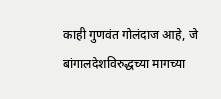काही गुणवंत गोलंदाज आहे, जे बांगालदेशविरुद्धच्या मागच्या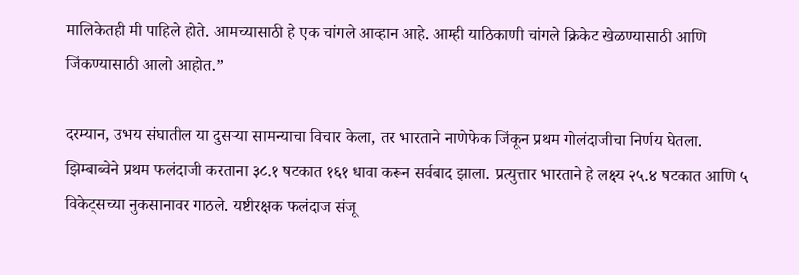मालिकेतही मी पाहिले होते. आमच्यासाठी हे एक चांगले आव्हान आहे. आम्ही याठिकाणी चांगले क्रिकेट खेळण्यासाठी आणि जिंकण्यासाठी आलो आहोत.”

दरम्यान, उभय संघातील या दुसऱ्या सामन्याचा विचार केला, तर भारताने नाणेफेक जिंकून प्रथम गोलंदाजीचा निर्णय घेतला. झिम्बाब्वेने प्रथम फलंदाजी करताना ३८.१ षटकात १६१ धावा करून सर्वबाद झाला. प्रत्युत्तार भारताने हे लक्ष्य २५.४ षटकात आणि ५ विकेट्सच्या नुकसानावर गाठले. यष्टीरक्षक फलंदाज संजू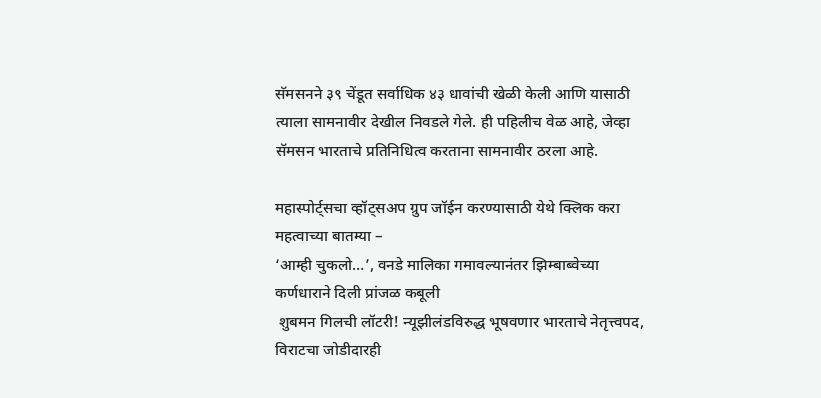सॅमसनने ३९ चेंडूत सर्वाधिक ४३ धावांची खेळी केली आणि यासाठी त्याला सामनावीर देखील निवडले गेले. ही पहिलीच वेळ आहे, जेव्हा सॅमसन भारताचे प्रतिनिधित्व करताना सामनावीर ठरला आहे.

महास्पोर्ट्सचा व्हॉट्सअप ग्रुप जॉईन करण्यासाठी येथे क्लिक करा
महत्वाच्या बातम्या –
‘आम्ही चुकलो…’, वनडे मालिका गमावल्यानंतर झिम्बाब्वेच्या कर्णधाराने दिली प्रांजळ कबूली
 शुबमन गिलची लॉटरी! न्यूझीलंडविरुद्ध भूषवणार भारताचे नेतृत्त्वपद, विराटचा जोडीदारही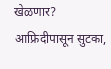खेळणार?
आफ्रिदीपासून सुटका,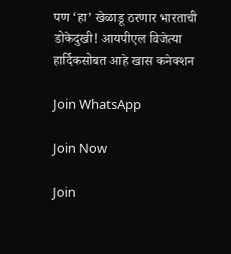पण ‘हा’ खेळाडू ठरणार भारताची डोकेदुखी! आयपीएल विजेत्या हार्दिकसोबत आहे खास कनेक्शन

Join WhatsApp

Join Now

Join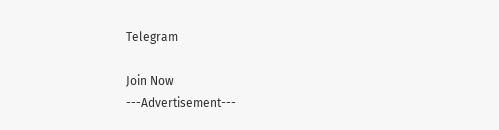Telegram

Join Now
---Advertisement---